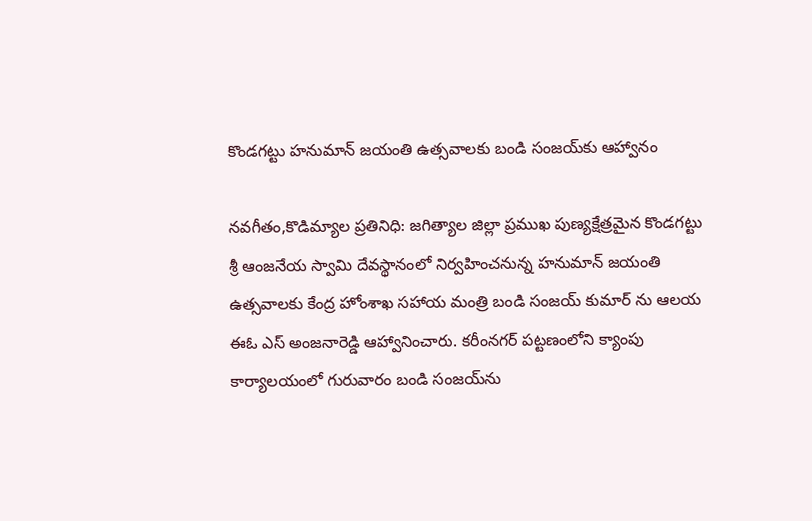కొండగట్టు హనుమాన్ జయంతి ఉత్సవాలకు బండి సంజయ్‌కు ఆహ్వానం

నవగీతం,కొడిమ్యాల ప్రతినిధి: జగిత్యాల జిల్లా ప్రముఖ పుణ్యక్షేత్రమైన కొండగట్టు శ్రీ ఆంజనేయ స్వామి దేవస్థానంలో నిర్వహించనున్న హనుమాన్ జయంతి ఉత్సవాలకు కేంద్ర హోంశాఖ సహాయ మంత్రి బండి సంజయ్ కుమార్ ను ఆలయ ఈఓ ఎస్ అంజనారెడ్డి ఆహ్వానించారు. కరీంనగర్ పట్టణంలోని క్యాంపు కార్యాలయంలో గురువారం బండి సంజయ్‌ను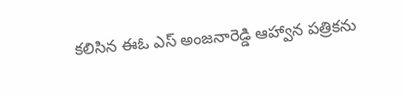కలిసిన ఈఓ ఎస్ అంజనారెడ్డి ఆహ్వాన పత్రికను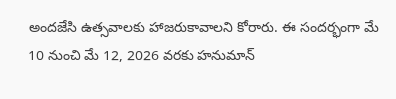అందజేసి ఉత్సవాలకు హాజరుకావాలని కోరారు. ఈ సందర్భంగా మే 10 నుంచి మే 12, 2026 వరకు హనుమాన్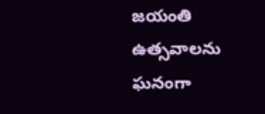జయంతి ఉత్సవాలను ఘనంగా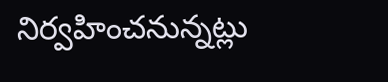నిర్వహించనున్నట్లు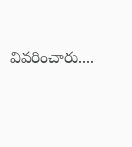వివరించారు....